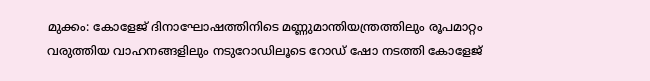മുക്കം: കോളേജ് ദിനാഘോഷത്തിനിടെ മണ്ണുമാന്തിയന്ത്രത്തിലും രൂപമാറ്റം വരുത്തിയ വാഹനങ്ങളിലും നടുറോഡിലൂടെ റോഡ് ഷോ നടത്തി കോളേജ്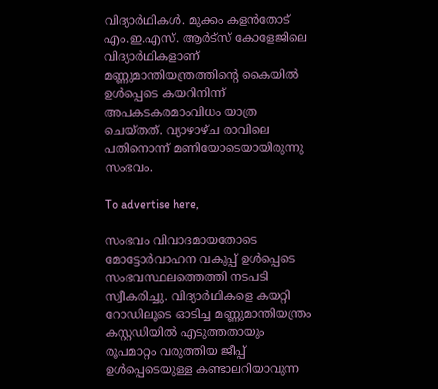വിദ്യാര്‍ഥികള്‍. മുക്കം കളന്‍തോട് എം.ഇ.എസ്. ആര്‍ട്‌സ് കോളേജിലെ വിദ്യാര്‍ഥികളാണ് മണ്ണുമാന്തിയന്ത്രത്തിന്റെ കൈയില്‍ ഉള്‍പ്പെടെ കയറിനിന്ന് അപകടകരമാംവിധം യാത്ര ചെയ്തത്. വ്യാഴാഴ്ച രാവിലെ പതിനൊന്ന് മണിയോടെയായിരുന്നു സംഭവം.

To advertise here,

സംഭവം വിവാദമായതോടെ മോട്ടോര്‍വാഹന വകുപ്പ് ഉള്‍പ്പെടെ സംഭവസ്ഥലത്തെത്തി നടപടി സ്വീകരിച്ചു. വിദ്യാര്‍ഥികളെ കയറ്റി റോഡിലൂടെ ഓടിച്ച മണ്ണുമാന്തിയന്ത്രം കസ്റ്റഡിയില്‍ എടുത്തതായും രൂപമാറ്റം വരുത്തിയ ജീപ്പ് ഉള്‍പ്പെടെയുള്ള കണ്ടാലറിയാവുന്ന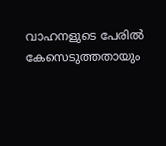വാഹനളുടെ പേരില്‍ കേസെടുത്തതായും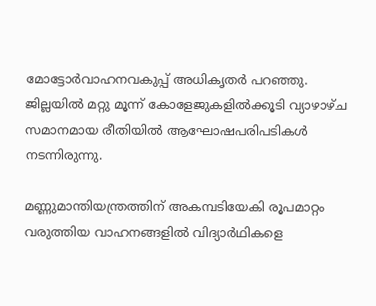മോട്ടോര്‍വാഹനവകുപ്പ് അധികൃതര്‍ പറഞ്ഞു. ജില്ലയില്‍ മറ്റു മൂന്ന് കോളേജുകളില്‍ക്കൂടി വ്യാഴാഴ്ച സമാനമായ രീതിയില്‍ ആഘോഷപരിപടികള്‍ നടന്നിരുന്നു.

മണ്ണുമാന്തിയന്ത്രത്തിന് അകമ്പടിയേകി രൂപമാറ്റം വരുത്തിയ വാഹനങ്ങളില്‍ വിദ്യാര്‍ഥികളെ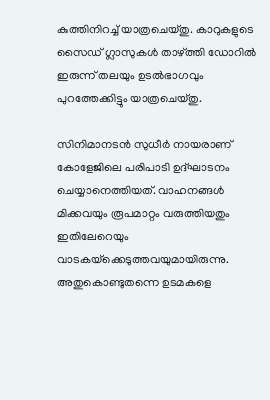കുത്തിനിറച്ച് യാത്രചെയ്തു. കാറുകളുടെ സൈഡ് ഗ്ലാസുകള്‍ താഴ്ത്തി ഡോറില്‍ ഇരുന്ന് തലയും ഉടല്‍ഭാഗവും പുറത്തേക്കിട്ടും യാത്രചെയ്തു.

സിനിമാനടന്‍ സുധീര്‍ നായരാണ് കോളേജിലെ പരിപാടി ഉദ്ഘാടനം ചെയ്യാനെത്തിയത്. വാഹനങ്ങള്‍ മിക്കവയും രൂപമാറ്റം വരുത്തിയതും ഇതിലേറെയും വാടകയ്‌ക്കെടുത്തവയുമായിരുന്നു. അതുകൊണ്ടുതന്നെ ഉടമകളെ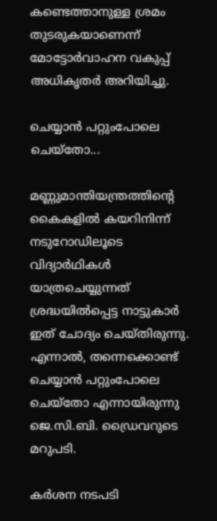കണ്ടെത്താനുള്ള ശ്രമം തുടരുകയാണെന്ന് മോട്ടോര്‍വാഹന വകുപ്പ് അധികൃതര്‍ അറിയിച്ചു.

ചെയ്യാന്‍ പറ്റുംപോലെ ചെയ്‌തോ...

മണ്ണുമാന്തിയന്ത്രത്തിന്റെ കൈകളില്‍ കയറിനിന്ന് നടുറോഡിലൂടെ വിദ്യാര്‍ഥികള്‍ യാത്രചെയ്യുന്നത് ശ്രദ്ധയില്‍പ്പെട്ട നാട്ടുകാര്‍ ഇത് ചോദ്യം ചെയ്തിരുന്നു. എന്നാല്‍, തന്നെക്കൊണ്ട് ചെയ്യാന്‍ പറ്റുംപോലെ ചെയ്‌തോ എന്നായിരുന്നു ജെ.സി.ബി. ഡ്രൈവറുടെ മറുപടി.

കര്‍ശന നടപടി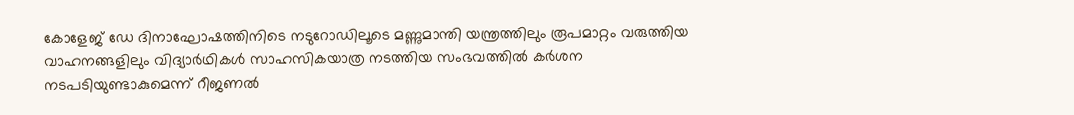കോളേജ് ഡേ ദിനാഘോഷത്തിനിടെ നടുറോഡിലൂടെ മണ്ണുമാന്തി യന്ത്രത്തിലും രൂപമാറ്റം വരുത്തിയ വാഹനങ്ങളിലും വിദ്യാര്‍ഥികള്‍ സാഹസികയാത്ര നടത്തിയ സംഭവത്തില്‍ കര്‍ശന നടപടിയുണ്ടാകുമെന്ന് റീജണല്‍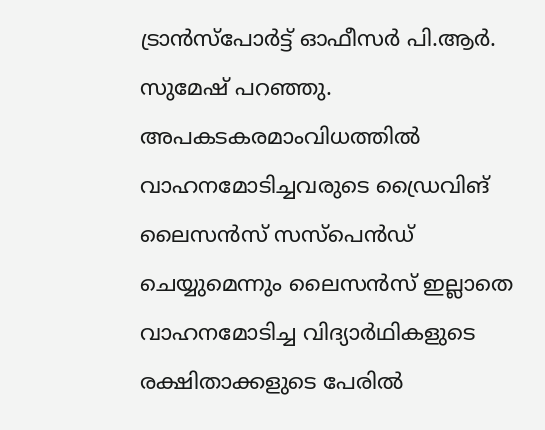ട്രാന്‍സ്‌പോര്‍ട്ട് ഓഫീസര്‍ പി.ആര്‍. സുമേഷ് പറഞ്ഞു. അപകടകരമാംവിധത്തില്‍ വാഹനമോടിച്ചവരുടെ ഡ്രൈവിങ് ലൈസന്‍സ് സസ്‌പെന്‍ഡ് ചെയ്യുമെന്നും ലൈസന്‍സ് ഇല്ലാതെ വാഹനമോടിച്ച വിദ്യാര്‍ഥികളുടെ രക്ഷിതാക്കളുടെ പേരില്‍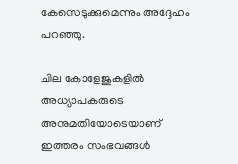കേസെടുക്കുമെന്നും അദ്ദേഹം പറഞ്ഞു.

ചില കോളേജുകളില്‍ അധ്യാപകരുടെ അനുമതിയോടെയാണ് ഇത്തരം സംഭവങ്ങള്‍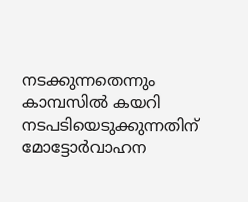നടക്കുന്നതെന്നും കാമ്പസില്‍ കയറി നടപടിയെടുക്കുന്നതിന് മോട്ടോര്‍വാഹന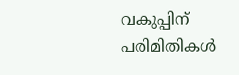വകുപ്പിന് പരിമിതികള്‍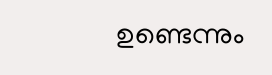ഉണ്ടെന്നും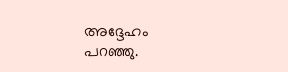അദ്ദേഹം പറഞ്ഞു.